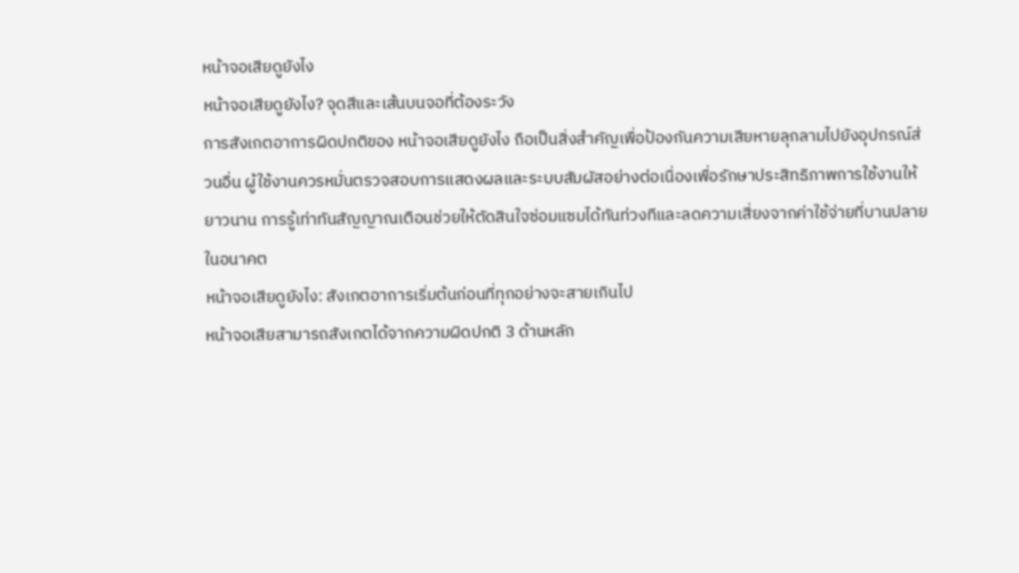หน้าจอเสียดูยังไง
หน้าจอเสียดูยังไง? จุดสีและเส้นบนจอที่ต้องระวัง
การสังเกตอาการผิดปกติของ หน้าจอเสียดูยังไง ถือเป็นสิ่งสำคัญเพื่อป้องกันความเสียหายลุกลามไปยังอุปกรณ์ส่วนอื่น ผู้ใช้งานควรหมั่นตรวจสอบการแสดงผลและระบบสัมผัสอย่างต่อเนื่องเพื่อรักษาประสิทธิภาพการใช้งานให้ยาวนาน การรู้เท่าทันสัญญาณเตือนช่วยให้ตัดสินใจซ่อมแซมได้ทันท่วงทีและลดความเสี่ยงจากค่าใช้จ่ายที่บานปลายในอนาคต
หน้าจอเสียดูยังไง: สังเกตอาการเริ่มต้นก่อนที่ทุกอย่างจะสายเกินไป
หน้าจอเสียสามารถสังเกตได้จากความผิดปกติ 3 ด้านหลัก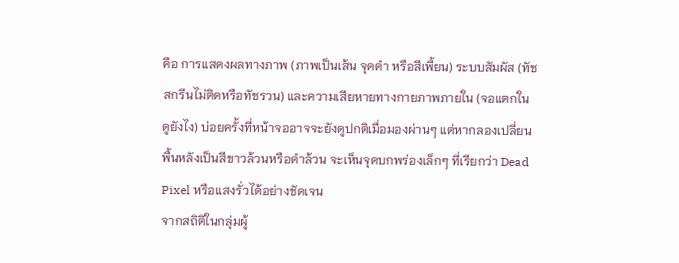คือ การแสดงผลทางภาพ (ภาพเป็นเส้น จุดดำ หรือสีเพี้ยน) ระบบสัมผัส (ทัชสกรีนไม่ติดหรือทัชรวน) และความเสียหายทางกายภาพภายใน (จอแตกใน ดูยังไง) บ่อยครั้งที่หน้าจออาจจะยังดูปกติเมื่อมองผ่านๆ แต่หากลองเปลี่ยนพื้นหลังเป็นสีขาวล้วนหรือดำล้วน จะเห็นจุดบกพร่องเล็กๆ ที่เรียกว่า Dead Pixel หรือแสงรั่วได้อย่างชัดเจน
จากสถิติในกลุ่มผู้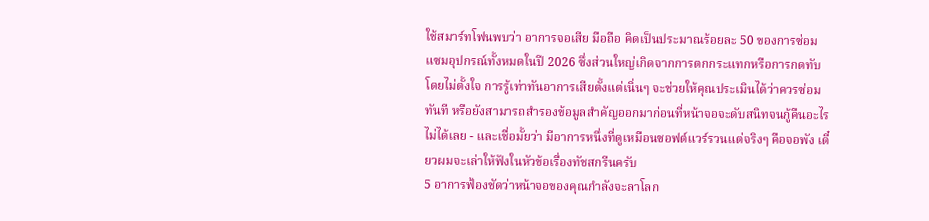ใช้สมาร์ทโฟนพบว่า อาการจอเสีย มือถือ คิดเป็นประมาณร้อยละ 50 ของการซ่อมแซมอุปกรณ์ทั้งหมดในปี 2026 ซึ่งส่วนใหญ่เกิดจากการตกกระแทกหรือการกดทับโดยไม่ตั้งใจ การรู้เท่าทันอาการเสียตั้งแต่เนิ่นๆ จะช่วยให้คุณประเมินได้ว่าควรซ่อมทันที หรือยังสามารถสำรองข้อมูลสำคัญออกมาก่อนที่หน้าจอจะดับสนิทจนกู้คืนอะไรไม่ได้เลย - และเชื่อมั้ยว่า มีอาการหนึ่งที่ดูเหมือนซอฟต์แวร์รวนแต่จริงๆ คือจอพัง เดี๋ยวผมจะเล่าให้ฟังในหัวข้อเรื่องทัชสกรีนครับ
5 อาการฟ้องชัดว่าหน้าจอของคุณกำลังจะลาโลก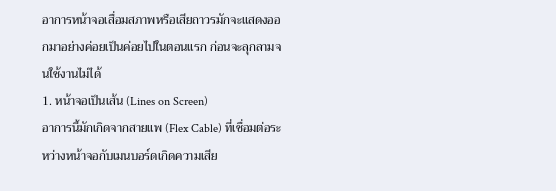อาการหน้าจอเสื่อมสภาพหรือเสียถาวรมักจะแสดงออกมาอย่างค่อยเป็นค่อยไปในตอนแรก ก่อนจะลุกลามจนใช้งานไม่ได้
1. หน้าจอเป็นเส้น (Lines on Screen)
อาการนี้มักเกิดจากสายแพ (Flex Cable) ที่เชื่อมต่อระหว่างหน้าจอกับเมนบอร์ดเกิดความเสีย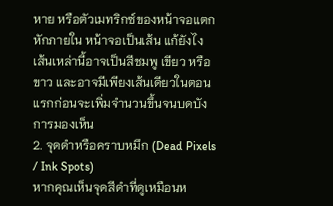หาย หรือตัวเมทริกซ์ของหน้าจอแตกหักภายใน หน้าจอเป็นเส้น แก้ยังไง เส้นเหล่านี้อาจเป็นสีชมพู เขียว หรือขาว และอาจมีเพียงเส้นเดียวในตอนแรกก่อนจะเพิ่มจำนวนขึ้นจนบดบังการมองเห็น
2. จุดดำหรือคราบหมึก (Dead Pixels / Ink Spots)
หากคุณเห็นจุดสีดำที่ดูเหมือนห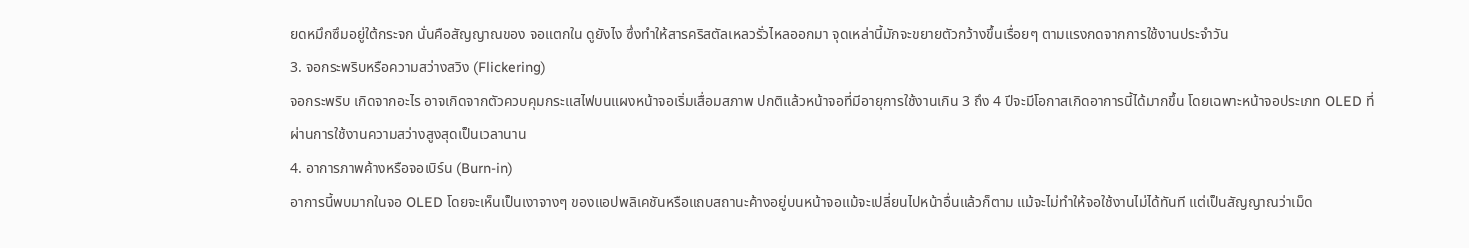ยดหมึกซึมอยู่ใต้กระจก นั่นคือสัญญาณของ จอแตกใน ดูยังไง ซึ่งทำให้สารคริสตัลเหลวรั่วไหลออกมา จุดเหล่านี้มักจะขยายตัวกว้างขึ้นเรื่อยๆ ตามแรงกดจากการใช้งานประจำวัน
3. จอกระพริบหรือความสว่างสวิง (Flickering)
จอกระพริบ เกิดจากอะไร อาจเกิดจากตัวควบคุมกระแสไฟบนแผงหน้าจอเริ่มเสื่อมสภาพ ปกติแล้วหน้าจอที่มีอายุการใช้งานเกิน 3 ถึง 4 ปีจะมีโอกาสเกิดอาการนี้ได้มากขึ้น โดยเฉพาะหน้าจอประเภท OLED ที่ผ่านการใช้งานความสว่างสูงสุดเป็นเวลานาน
4. อาการภาพค้างหรือจอเบิร์น (Burn-in)
อาการนี้พบมากในจอ OLED โดยจะเห็นเป็นเงาจางๆ ของแอปพลิเคชันหรือแถบสถานะค้างอยู่บนหน้าจอแม้จะเปลี่ยนไปหน้าอื่นแล้วก็ตาม แม้จะไม่ทำให้จอใช้งานไม่ได้ทันที แต่เป็นสัญญาณว่าเม็ด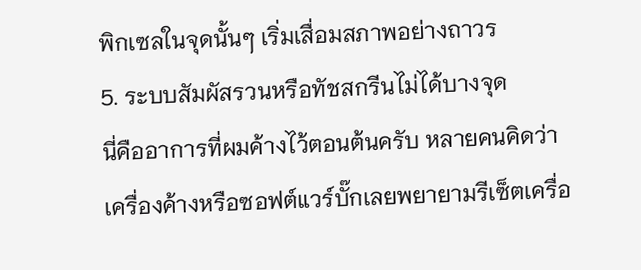พิกเซลในจุดนั้นๆ เริ่มเสื่อมสภาพอย่างถาวร
5. ระบบสัมผัสรวนหรือทัชสกรีนไม่ได้บางจุด
นี่คืออาการที่ผมค้างไว้ตอนต้นครับ หลายคนคิดว่าเครื่องค้างหรือซอฟต์แวร์บั๊กเลยพยายามรีเซ็ตเครื่อ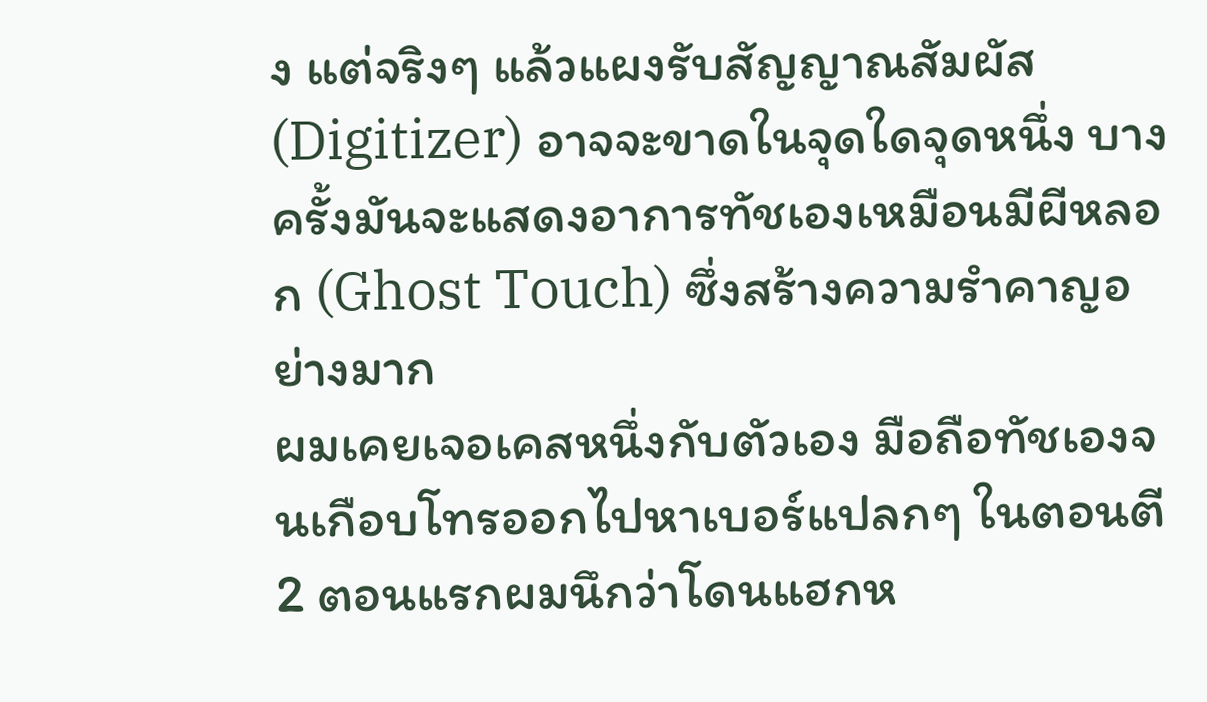ง แต่จริงๆ แล้วแผงรับสัญญาณสัมผัส (Digitizer) อาจจะขาดในจุดใดจุดหนึ่ง บางครั้งมันจะแสดงอาการทัชเองเหมือนมีผีหลอก (Ghost Touch) ซึ่งสร้างความรำคาญอย่างมาก
ผมเคยเจอเคสหนึ่งกับตัวเอง มือถือทัชเองจนเกือบโทรออกไปหาเบอร์แปลกๆ ในตอนตี 2 ตอนแรกผมนึกว่าโดนแฮกห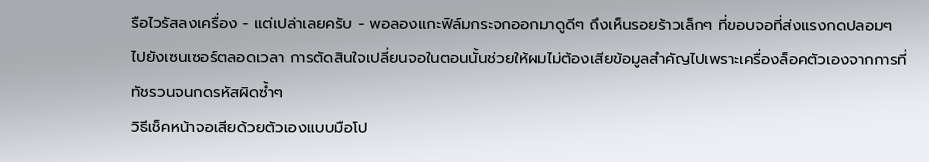รือไวรัสลงเครื่อง - แต่เปล่าเลยครับ - พอลองแกะฟิล์มกระจกออกมาดูดีๆ ถึงเห็นรอยร้าวเล็กๆ ที่ขอบจอที่ส่งแรงกดปลอมๆ ไปยังเซนเซอร์ตลอดเวลา การตัดสินใจเปลี่ยนจอในตอนนั้นช่วยให้ผมไม่ต้องเสียข้อมูลสำคัญไปเพราะเครื่องล็อคตัวเองจากการที่ทัชรวนจนกดรหัสผิดซ้ำๆ
วิธีเช็คหน้าจอเสียด้วยตัวเองแบบมือโป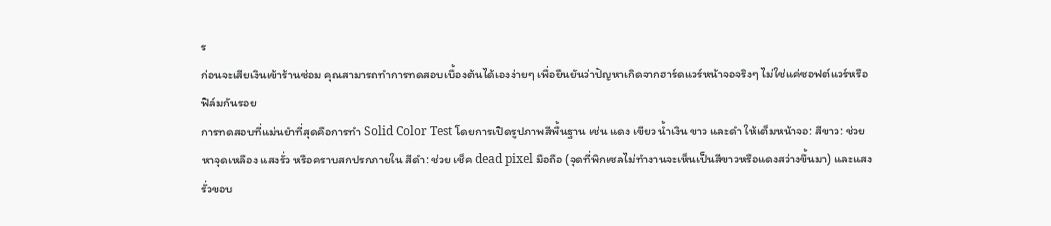ร
ก่อนจะเสียเงินเข้าร้านซ่อม คุณสามารถทำการทดสอบเบื้องต้นได้เองง่ายๆ เพื่อยืนยันว่าปัญหาเกิดจากฮาร์ดแวร์หน้าจอจริงๆ ไม่ใช่แค่ซอฟต์แวร์หรือฟิล์มกันรอย
การทดสอบที่แม่นยำที่สุดคือการทำ Solid Color Test โดยการเปิดรูปภาพสีพื้นฐาน เช่น แดง เขียว น้ำเงิน ขาว และดำ ให้เต็มหน้าจอ: สีขาว: ช่วยหาจุดเหลือง แสงรั่ว หรือคราบสกปรกภายใน สีดำ: ช่วย เช็ค dead pixel มือถือ (จุดที่พิกเซลไม่ทำงานจะเห็นเป็นสีขาวหรือแดงสว่างขึ้นมา) และแสงรั่วขอบ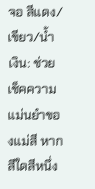จอ สีแดง/เขียว/น้ำเงิน: ช่วยเช็คความแม่นยำของแม่สี หากสีใดสีหนึ่ง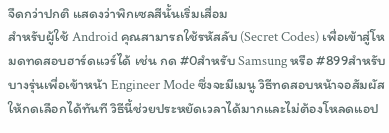จืดกว่าปกติ แสดงว่าพิกเซลสีนั้นเริ่มเสื่อม
สำหรับผู้ใช้ Android คุณสามารถใช้รหัสลับ (Secret Codes) เพื่อเข้าสู่โหมดทดสอบฮาร์ดแวร์ได้ เช่น กด #0สำหรับ Samsung หรือ #899สำหรับบางรุ่นเพื่อเข้าหน้า Engineer Mode ซึ่งจะมีเมนู วิธีทดสอบหน้าจอสัมผัส ให้กดเลือกได้ทันที วิธีนี้ช่วยประหยัดเวลาได้มากและไม่ต้องโหลดแอป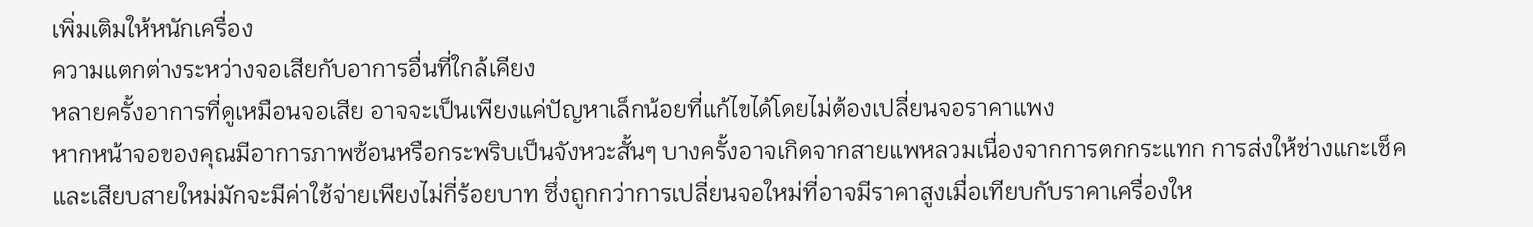เพิ่มเติมให้หนักเครื่อง
ความแตกต่างระหว่างจอเสียกับอาการอื่นที่ใกล้เคียง
หลายครั้งอาการที่ดูเหมือนจอเสีย อาจจะเป็นเพียงแค่ปัญหาเล็กน้อยที่แก้ไขได้โดยไม่ต้องเปลี่ยนจอราคาแพง
หากหน้าจอของคุณมีอาการภาพซ้อนหรือกระพริบเป็นจังหวะสั้นๆ บางครั้งอาจเกิดจากสายแพหลวมเนื่องจากการตกกระแทก การส่งให้ช่างแกะเช็คและเสียบสายใหม่มักจะมีค่าใช้จ่ายเพียงไม่กี่ร้อยบาท ซึ่งถูกกว่าการเปลี่ยนจอใหม่ที่อาจมีราคาสูงเมื่อเทียบกับราคาเครื่องให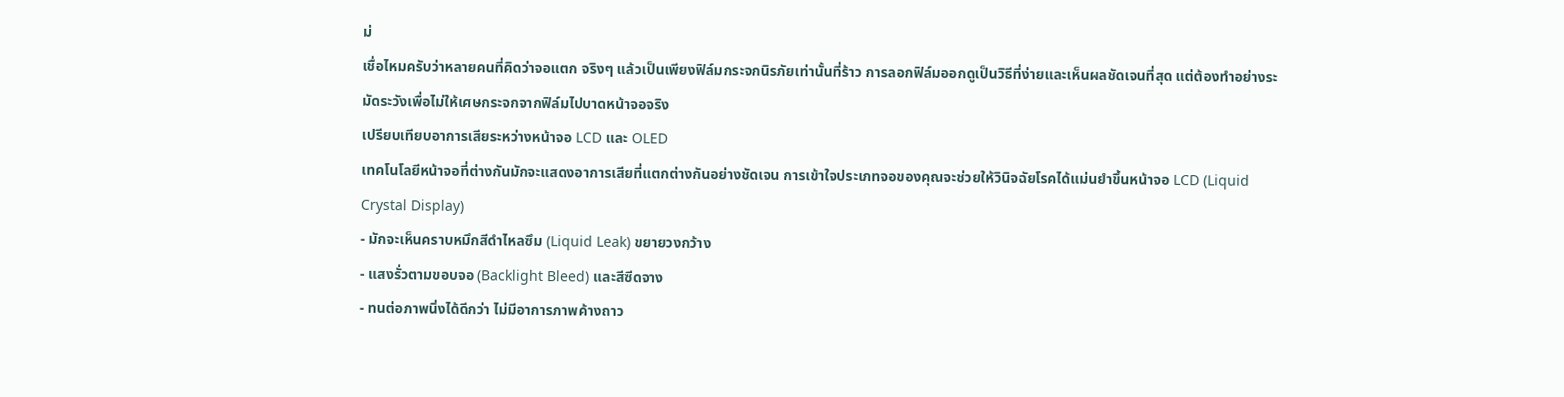ม่
เชื่อไหมครับว่าหลายคนที่คิดว่าจอแตก จริงๆ แล้วเป็นเพียงฟิล์มกระจกนิรภัยเท่านั้นที่ร้าว การลอกฟิล์มออกดูเป็นวิธีที่ง่ายและเห็นผลชัดเจนที่สุด แต่ต้องทำอย่างระมัดระวังเพื่อไม่ให้เศษกระจกจากฟิล์มไปบาดหน้าจอจริง
เปรียบเทียบอาการเสียระหว่างหน้าจอ LCD และ OLED
เทคโนโลยีหน้าจอที่ต่างกันมักจะแสดงอาการเสียที่แตกต่างกันอย่างชัดเจน การเข้าใจประเภทจอของคุณจะช่วยให้วินิจฉัยโรคได้แม่นยำขึ้นหน้าจอ LCD (Liquid Crystal Display)
- มักจะเห็นคราบหมึกสีดำไหลซึม (Liquid Leak) ขยายวงกว้าง
- แสงรั่วตามขอบจอ (Backlight Bleed) และสีซีดจาง
- ทนต่อภาพนิ่งได้ดีกว่า ไม่มีอาการภาพค้างถาว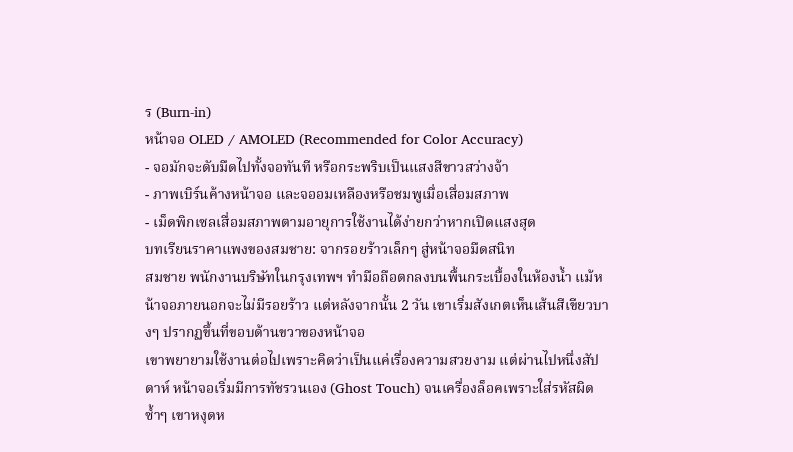ร (Burn-in)
หน้าจอ OLED / AMOLED (Recommended for Color Accuracy)
- จอมักจะดับมืดไปทั้งจอทันที หรือกระพริบเป็นแสงสีขาวสว่างจ้า
- ภาพเบิร์นค้างหน้าจอ และจออมเหลืองหรือชมพูเมื่อเสื่อมสภาพ
- เม็ดพิกเซลเสื่อมสภาพตามอายุการใช้งานได้ง่ายกว่าหากเปิดแสงสุด
บทเรียนราคาแพงของสมชาย: จากรอยร้าวเล็กๆ สู่หน้าจอมืดสนิท
สมชาย พนักงานบริษัทในกรุงเทพฯ ทำมือถือตกลงบนพื้นกระเบื้องในห้องน้ำ แม้หน้าจอภายนอกจะไม่มีรอยร้าว แต่หลังจากนั้น 2 วัน เขาเริ่มสังเกตเห็นเส้นสีเขียวบางๆ ปรากฏขึ้นที่ขอบด้านขวาของหน้าจอ
เขาพยายามใช้งานต่อไปเพราะคิดว่าเป็นแค่เรื่องความสวยงาม แต่ผ่านไปหนึ่งสัปดาห์ หน้าจอเริ่มมีการทัชรวนเอง (Ghost Touch) จนเครื่องล็อคเพราะใส่รหัสผิดซ้ำๆ เขาหงุดห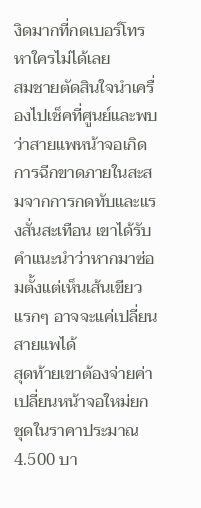งิดมากที่กดเบอร์โทรหาใครไม่ได้เลย
สมชายตัดสินใจนำเครื่องไปเช็คที่ศูนย์และพบว่าสายแพหน้าจอเกิดการฉีกขาดภายในสะสมจากการกดทับและแรงสั่นสะเทือน เขาได้รับคำแนะนำว่าหากมาซ่อมตั้งแต่เห็นเส้นเขียวแรกๆ อาจจะแค่เปลี่ยนสายแพได้
สุดท้ายเขาต้องจ่ายค่าเปลี่ยนหน้าจอใหม่ยกชุดในราคาประมาณ 4.500 บา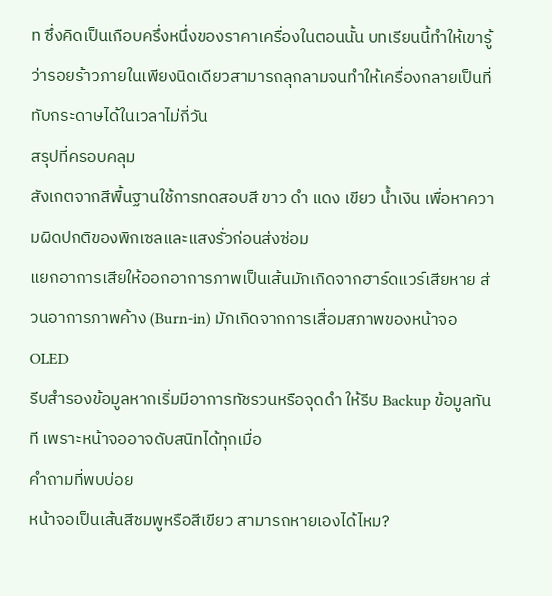ท ซึ่งคิดเป็นเกือบครึ่งหนึ่งของราคาเครื่องในตอนนั้น บทเรียนนี้ทำให้เขารู้ว่ารอยร้าวภายในเพียงนิดเดียวสามารถลุกลามจนทำให้เครื่องกลายเป็นที่ทับกระดาษได้ในเวลาไม่กี่วัน
สรุปที่ครอบคลุม
สังเกตจากสีพื้นฐานใช้การทดสอบสี ขาว ดำ แดง เขียว น้ำเงิน เพื่อหาความผิดปกติของพิกเซลและแสงรั่วก่อนส่งซ่อม
แยกอาการเสียให้ออกอาการภาพเป็นเส้นมักเกิดจากฮาร์ดแวร์เสียหาย ส่วนอาการภาพค้าง (Burn-in) มักเกิดจากการเสื่อมสภาพของหน้าจอ OLED
รีบสำรองข้อมูลหากเริ่มมีอาการทัชรวนหรือจุดดำ ให้รีบ Backup ข้อมูลทันที เพราะหน้าจออาจดับสนิทได้ทุกเมื่อ
คำถามที่พบบ่อย
หน้าจอเป็นเส้นสีชมพูหรือสีเขียว สามารถหายเองได้ไหม?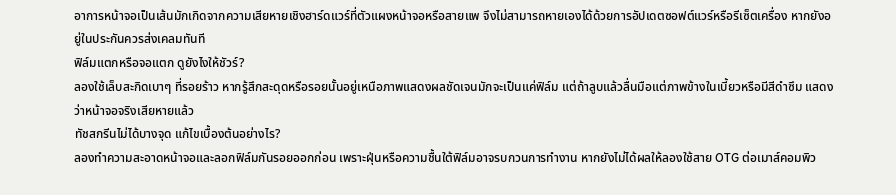อาการหน้าจอเป็นเส้นมักเกิดจากความเสียหายเชิงฮาร์ดแวร์ที่ตัวแผงหน้าจอหรือสายแพ จึงไม่สามารถหายเองได้ด้วยการอัปเดตซอฟต์แวร์หรือรีเซ็ตเครื่อง หากยังอยู่ในประกันควรส่งเคลมทันที
ฟิล์มแตกหรือจอแตก ดูยังไงให้ชัวร์?
ลองใช้เล็บสะกิดเบาๆ ที่รอยร้าว หากรู้สึกสะดุดหรือรอยนั้นอยู่เหนือภาพแสดงผลชัดเจนมักจะเป็นแค่ฟิล์ม แต่ถ้าลูบแล้วลื่นมือแต่ภาพข้างในเบี้ยวหรือมีสีดำซึม แสดงว่าหน้าจอจริงเสียหายแล้ว
ทัชสกรีนไม่ได้บางจุด แก้ไขเบื้องต้นอย่างไร?
ลองทำความสะอาดหน้าจอและลอกฟิล์มกันรอยออกก่อน เพราะฝุ่นหรือความชื้นใต้ฟิล์มอาจรบกวนการทำงาน หากยังไม่ได้ผลให้ลองใช้สาย OTG ต่อเมาส์คอมพิว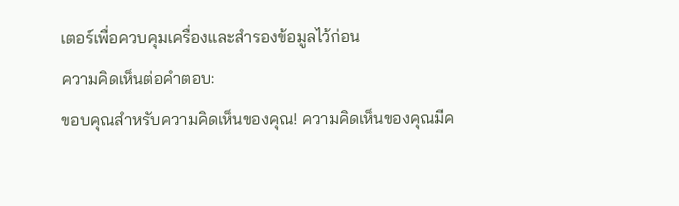เตอร์เพื่อควบคุมเครื่องและสำรองข้อมูลไว้ก่อน
ความคิดเห็นต่อคำตอบ:
ขอบคุณสำหรับความคิดเห็นของคุณ! ความคิดเห็นของคุณมีค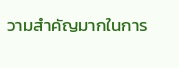วามสำคัญมากในการ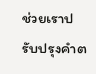ช่วยเราปรับปรุงคำต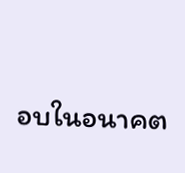อบในอนาคต